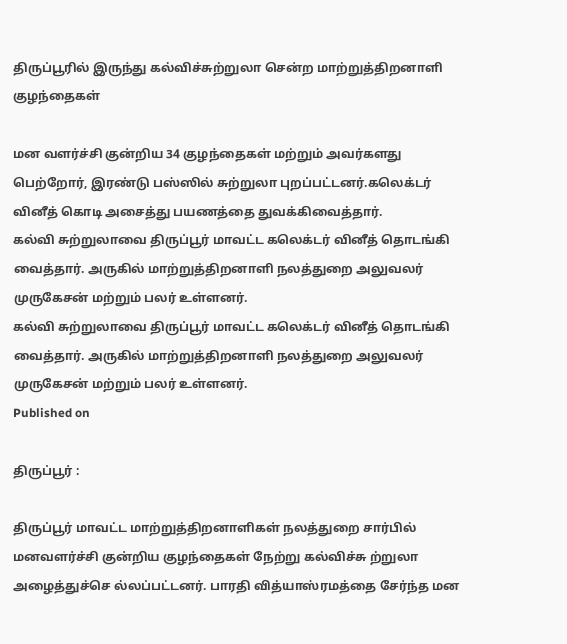திருப்பூரில் இருந்து கல்விச்சுற்றுலா சென்ற மாற்றுத்திறனாளி குழந்தைகள்

மன வளர்ச்சி குன்றிய 34 குழந்தைகள் மற்றும் அவர்களது பெற்றோர், இரண்டு பஸ்ஸில் சுற்றுலா புறப்பட்டனர்.கலெக்டர் வினீத் கொடி அசைத்து பயணத்தை துவக்கிவைத்தார்.
கல்வி சுற்றுலாவை திருப்பூர் மாவட்ட கலெக்டர் வினீத் தொடங்கி வைத்தார். அருகில் மாற்றுத்திறனாளி நலத்துறை அலுவலர் முருகேசன் மற்றும் பலர் உள்ளனர்.
கல்வி சுற்றுலாவை திருப்பூர் மாவட்ட கலெக்டர் வினீத் தொடங்கி வைத்தார். அருகில் மாற்றுத்திறனாளி நலத்துறை அலுவலர் முருகேசன் மற்றும் பலர் உள்ளனர்.
Published on

திருப்பூர் :

திருப்பூர் மாவட்ட மாற்றுத்திறனாளிகள் நலத்துறை சார்பில் மனவளர்ச்சி குன்றிய குழந்தைகள் நேற்று கல்விச்சு ற்றுலா அழைத்துச்செ ல்லப்பட்டனர். பாரதி வித்யாஸ்ரமத்தை சேர்ந்த மன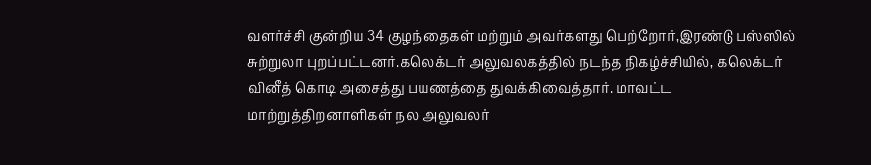வளர்ச்சி குன்றிய 34 குழந்தைகள் மற்றும் அவர்களது பெற்றோர்,இரண்டு பஸ்ஸில் சுற்றுலா புறப்பட்டனர்.கலெக்டர் அலுவலகத்தில் நடந்த நிகழ்ச்சியில், கலெக்டர் வினீத் கொடி அசைத்து பயணத்தை துவக்கிவைத்தார். மாவட்ட மாற்றுத்திறனாளிகள் நல அலுவலர்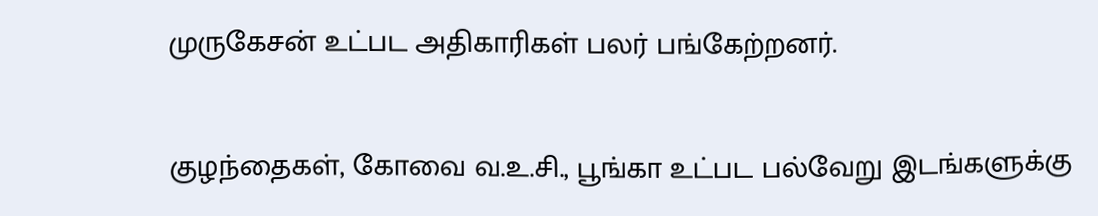முருகேசன் உட்பட அதிகாரிகள் பலர் பங்கேற்றனர்.

குழந்தைகள், கோவை வ.உ.சி., பூங்கா உட்பட பல்வேறு இடங்களுக்கு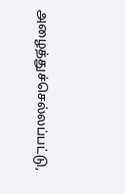அழைத்துச்செல்லப்பட்டு,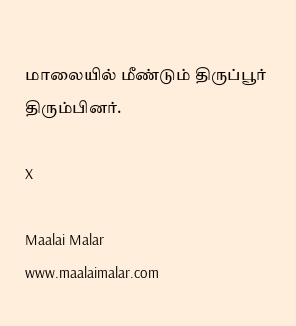மாலையில் மீண்டும் திருப்பூர் திரும்பினர்.

X

Maalai Malar
www.maalaimalar.com